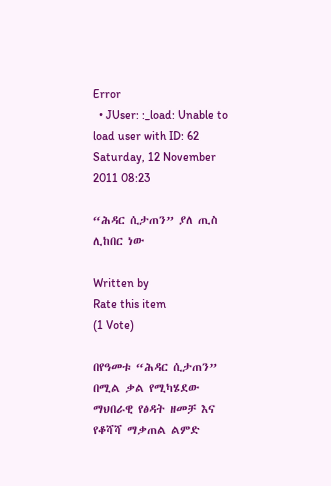Error
  • JUser: :_load: Unable to load user with ID: 62
Saturday, 12 November 2011 08:23

“ሕዳር ሲታጠን” ያለ ጢስ ሊከበር ነው

Written by
Rate this item
(1 Vote)

በየዓመቱ “ሕዳር ሲታጠን” በሚል ቃል የሚካሄደው ማህበራዊ የፅዳት ዘመቻ እና የቆሻሻ ማቃጠል ልምድ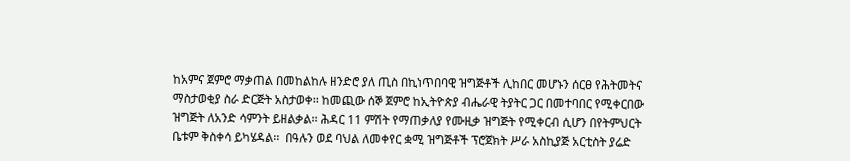ከአምና ጀምሮ ማቃጠል በመከልከሉ ዘንድሮ ያለ ጢስ በኪነጥበባዊ ዝግጅቶች ሊከበር መሆኑን ሰርፀ የሕትመትና ማስታወቂያ ስራ ድርጅት አስታወቀ፡፡ ከመጪው ሰኞ ጀምሮ ከኢትዮጵያ ብሔራዊ ትያትር ጋር በመተባበር የሚቀርበው ዝግጅት ለአንድ ሳምንት ይዘልቃል፡፡ ሕዳር 11 ምሽት የማጠቃለያ የሙዚቃ ዝግጅት የሚቀርብ ሲሆን በየትምህርት ቤቱም ቅስቀሳ ይካሄዳል፡፡  በዓሉን ወደ ባህል ለመቀየር ቋሚ ዝግጅቶች ፕሮጀክት ሥራ አስኪያጅ አርቲስት ያሬድ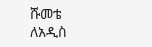ሹመቴ ለአዲስ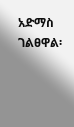አድማስ ገልፀዋል፡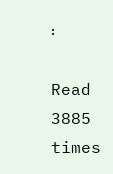፡

Read 3885 times